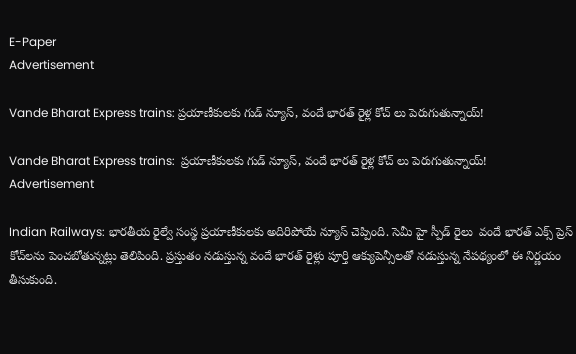E-Paper
Advertisement

Vande Bharat Express trains: ప్రయాణీకులకు గుడ్ న్యూస్, వందే భారత్ రైళ్ల కోచ్ లు పెరుగుతున్నాయ్!

Vande Bharat Express trains:  ప్రయాణీకులకు గుడ్ న్యూస్, వందే భారత్ రైళ్ల కోచ్ లు పెరుగుతున్నాయ్!
Advertisement

Indian Railways: భారతీయ రైల్వే సంస్థ ప్రయాణీకులకు అదిరిపోయే న్యూస్ చెప్పింది. సెమీ హై స్పీడ్ రైలు  వందే భారత్ ఎక్స్‌ ప్రెస్ కోచ్‌లను పెంచబోతున్నట్లు తెలిపింది. ప్రస్తుతం నడుస్తున్న వందే భారత్ రైళ్లు పూర్తి ఆక్యుపెన్సీలతో నడుస్తున్న నేపథ్యంలో ఈ నిర్ణయం తీసుకుంది.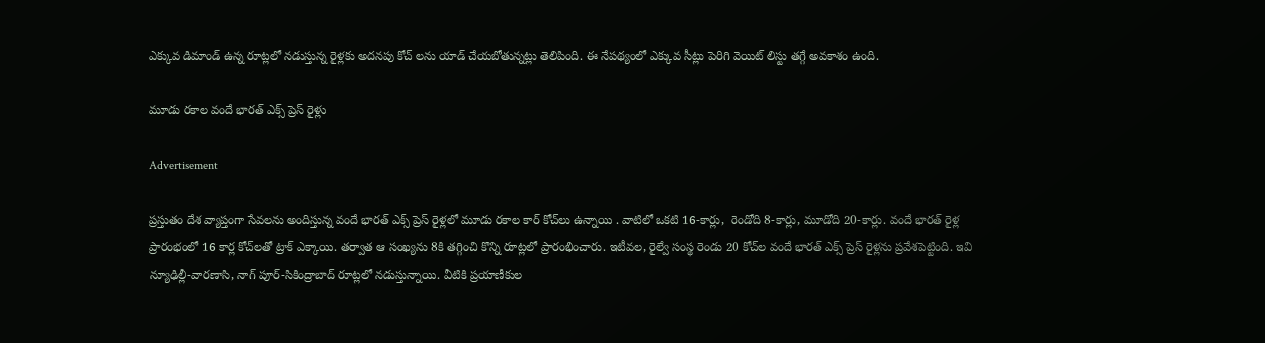ఎక్కువ డిమాండ్ ఉన్న రూట్లలో నడుస్తున్న రైళ్లకు అదనపు కోచ్ లను యాడ్ చేయబోతున్నట్లు తెలిపింది. ఈ నేపథ్యంలో ఎక్కువ సీట్లు పెరిగి వెయిట్ లిస్టు తగ్గే అవకాశం ఉంది.

మూడు రకాల వందే భారత్ ఎక్స్‌ ప్రెస్ రైళ్లు

Advertisement

ప్రస్తుతం దేశ వ్యాప్తంగా సేవలను అందిస్తున్న వందే భారత్ ఎక్స్‌ ప్రెస్ రైళ్లలో మూడు రకాల కార్ కోచ్‌లు ఉన్నాయి . వాటిలో ఒకటి 16-కార్లు,  రెండోది 8-కార్లు, మూడోది 20-కార్లు. వందే భారత్ రైళ్ల ప్రారంభంలో 16 కార్ల కోచ్‌లతో ట్రాక్ ఎక్కాయి. తర్వాత ఆ సంఖ్యను 8కి తగ్గించి కొన్ని రూట్లలో ప్రారంభించారు. ఇటీవల, రైల్వే సంస్థ రెండు 20 కోచ్‌ల వందే భారత్ ఎక్స్‌ ప్రెస్ రైళ్లను ప్రవేశపెట్టింది. ఇవి న్యూఢిల్లీ-వారణాసి, నాగ్‌ పూర్-సికింద్రాబాద్ రూట్లలో నడుస్తున్నాయి. వీటికి ప్రయాణీకుల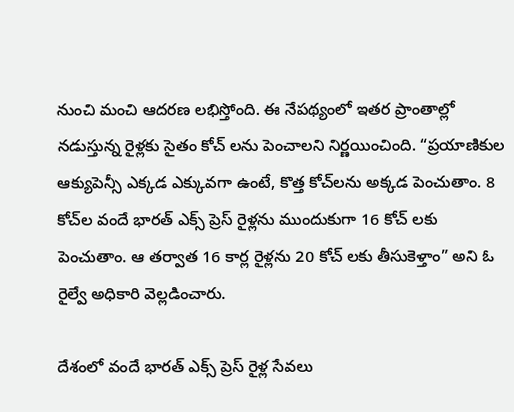నుంచి మంచి ఆదరణ లభిస్తోంది. ఈ నేపథ్యంలో ఇతర ప్రాంతాల్లో నడుస్తున్న రైళ్లకు సైతం కోచ్ లను పెంచాలని నిర్ణయించింది. “ప్రయాణికుల ఆక్యుపెన్సీ ఎక్కడ ఎక్కువగా ఉంటే, కొత్త కోచ్‌లను అక్కడ పెంచుతాం. 8 కోచ్‌ల వందే భారత్ ఎక్స్‌ ప్రెస్ రైళ్లను ముందుకుగా 16 కోచ్ లకు పెంచుతాం. ఆ తర్వాత 16 కార్ల రైళ్లను 20 కోచ్ లకు తీసుకెళ్తాం” అని ఓ రైల్వే అధికారి వెల్లడించారు.

దేశంలో వందే భారత్ ఎక్స్‌ ప్రెస్ రైళ్ల సేవలు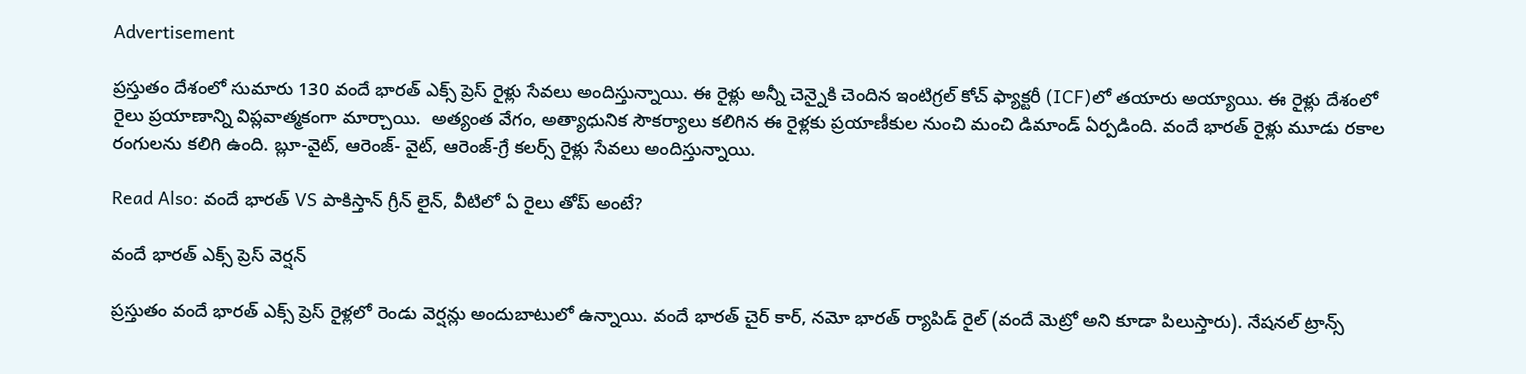Advertisement

ప్రస్తుతం దేశంలో సుమారు 130 వందే భారత్ ఎక్స్‌ ప్రెస్ రైళ్లు సేవలు అందిస్తున్నాయి. ఈ రైళ్లు అన్నీ చెన్నైకి చెందిన ఇంటిగ్రల్ కోచ్ ఫ్యాక్టరీ (ICF)లో తయారు అయ్యాయి. ఈ రైళ్లు దేశంలో రైలు ప్రయాణాన్ని విప్లవాత్మకంగా మార్చాయి.  అత్యంత వేగం, అత్యాధునిక సౌకర్యాలు కలిగిన ఈ రైళ్లకు ప్రయాణీకుల నుంచి మంచి డిమాండ్ ఏర్పడింది. వందే భారత్ రైళ్లు మూడు రకాల రంగులను కలిగి ఉంది. బ్లూ-వైట్, ఆరెంజ్- వైట్, ఆరెంజ్-గ్రే కలర్స్ రైళ్లు సేవలు అందిస్తున్నాయి.

Read Also: వందే భారత్ VS పాకిస్తాన్ గ్రీన్ లైన్, వీటిలో ఏ రైలు తోప్ అంటే?

వందే భారత్ ఎక్స్‌ ప్రెస్ వెర్షన్

ప్రస్తుతం వందే భారత్ ఎక్స్ ప్రెస్ రైళ్లలో రెండు వెర్షన్లు అందుబాటులో ఉన్నాయి. వందే భారత్ చైర్ కార్, నమో భారత్ ర్యాపిడ్ రైల్ (వందే మెట్రో అని కూడా పిలుస్తారు). నేషనల్ ట్రాన్స్‌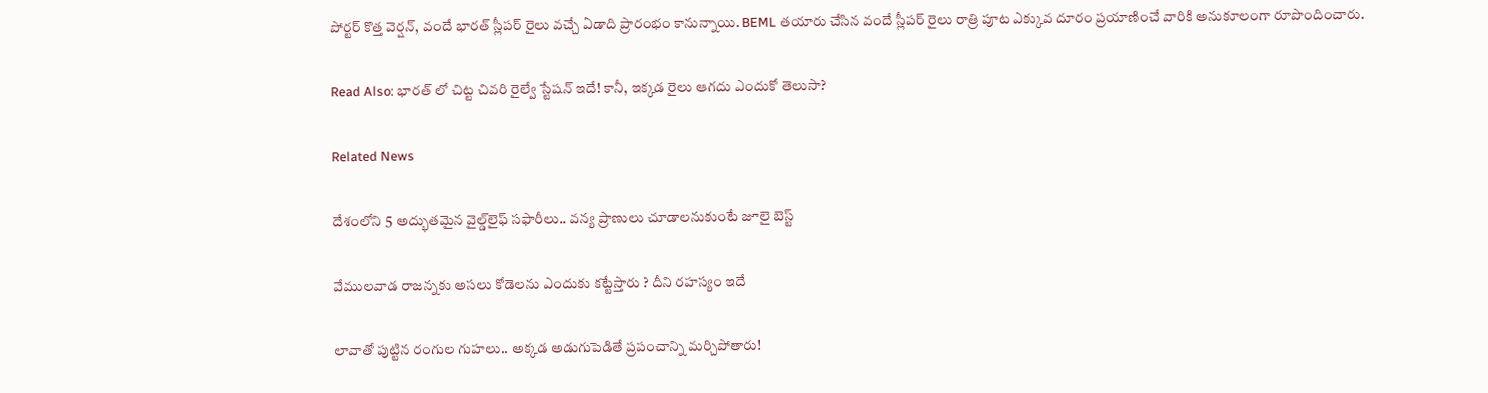పోర్టర్ కొత్త వెర్షన్, వందే భారత్ స్లీపర్ రైలు వచ్చే ఏడాది ప్రారంభం కానున్నాయి. BEML తయారు చేసిన వందే స్లీపర్ రైలు రాత్రి పూట ఎక్కువ దూరం ప్రయాణించే వారికి అనుకూలంగా రూపొందించారు.

Read Also: భారత్ లో చిట్ట చివరి రైల్వే స్టేషన్ ఇదే! కానీ, ఇక్కడ రైలు ఆగదు ఎందుకో తెలుసా?

Related News

దేశంలోని 5 అద్భుతమైన వైల్డ్‌లైఫ్ సఫారీలు.. వన్య ప్రాణులు చూడాలనుకుంటే జూలై బెస్ట్

వేముల‌వాడ రాజ‌న్న‌కు అస‌లు కోడెలను ఎందుకు క‌ట్టేస్తారు ? దీని ర‌హ‌స్యం ఇదే

లావాతో పుట్టిన రంగుల గుహలు.. అక్కడ అడుగుపెడితే ప్రపంచాన్ని మర్చిపోతారు!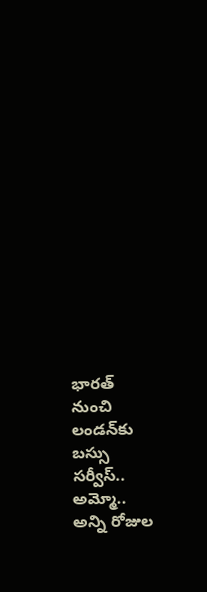భారత్ నుంచి లండన్‌కు బస్సు సర్వీస్.. అమ్మో.. అన్ని రోజుల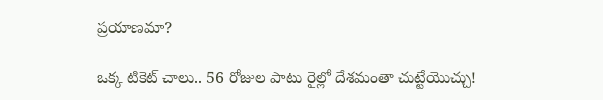ప్రయాణమా?

ఒక్క టికెట్ చాలు.. 56 రోజుల పాటు రైల్లో దేశమంతా చుట్టేయొచ్చు!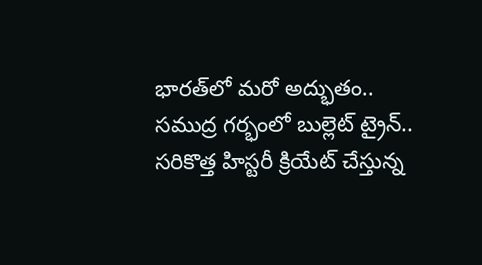భారత్‌లో మరో అద్భుతం.. సముద్ర గర్భంలో బుల్లెట్ ట్రైన్.. సరికొత్త హిస్టరీ క్రియేట్ చేస్తున్న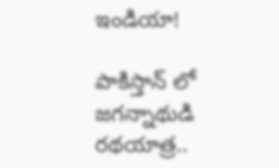ఇండియా!

పాకిస్తాన్ లో జగన్నాథుడి రథయాత్ర..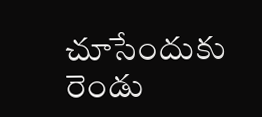చూసేందుకు రెండు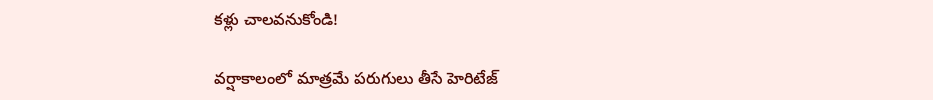కళ్లు చాలవనుకోండి!

వర్షాకాలంలో మాత్రమే పరుగులు తీసే హెరిటేజ్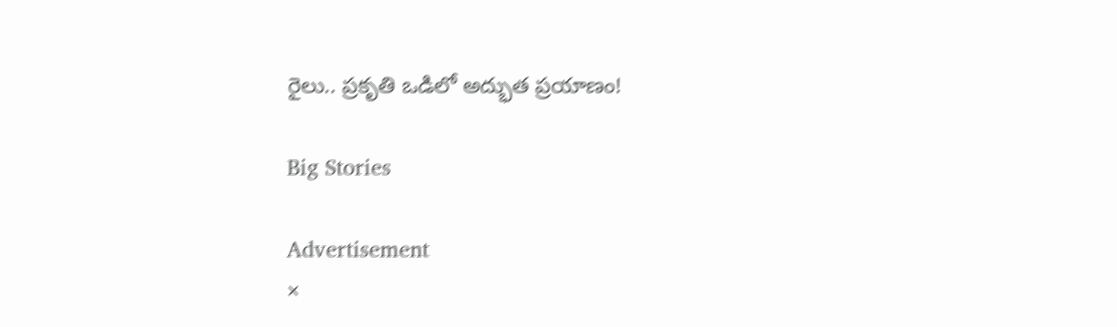రైలు.. ప్రకృతి ఒడిలో అద్భుత ప్రయాణం!

Big Stories

Advertisement
×